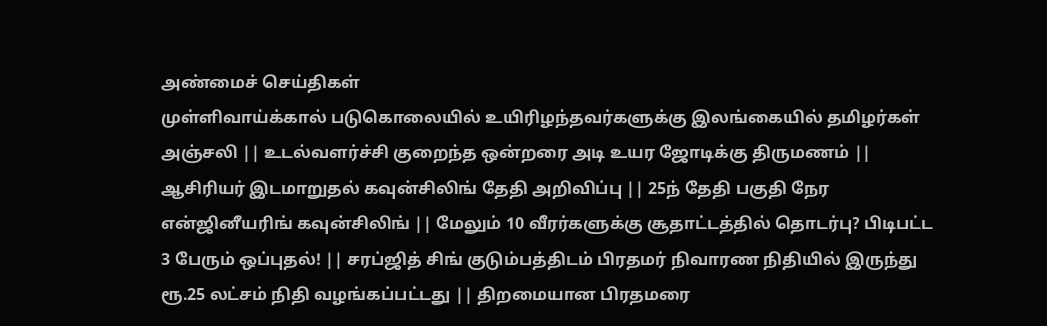அண்மைச் செய்திகள்
முள்ளிவாய்க்கால் படுகொலையில் உயிரிழந்தவர்களுக்கு இலங்கையில் தமிழர்கள் அஞ்சலி || உடல்வளர்ச்சி குறைந்த ஒன்றரை அடி உயர ஜோடிக்கு திருமணம் || ஆசிரியர் இடமாறுதல் கவுன்சிலிங் தேதி அறிவிப்பு || 25ந் தேதி பகுதி நேர என்ஜினீயரிங் கவுன்சிலிங் || மேலும் 10 வீரர்களுக்கு சூதாட்டத்தில் தொடர்பு? பிடிபட்ட 3 பேரும் ஒப்புதல்! || சரப்ஜித் சிங் குடும்பத்திடம் பிரதமர் நிவாரண நிதியில் இருந்து ரூ.25 லட்சம் நிதி வழங்கப்பட்டது || திறமையான பிரதமரை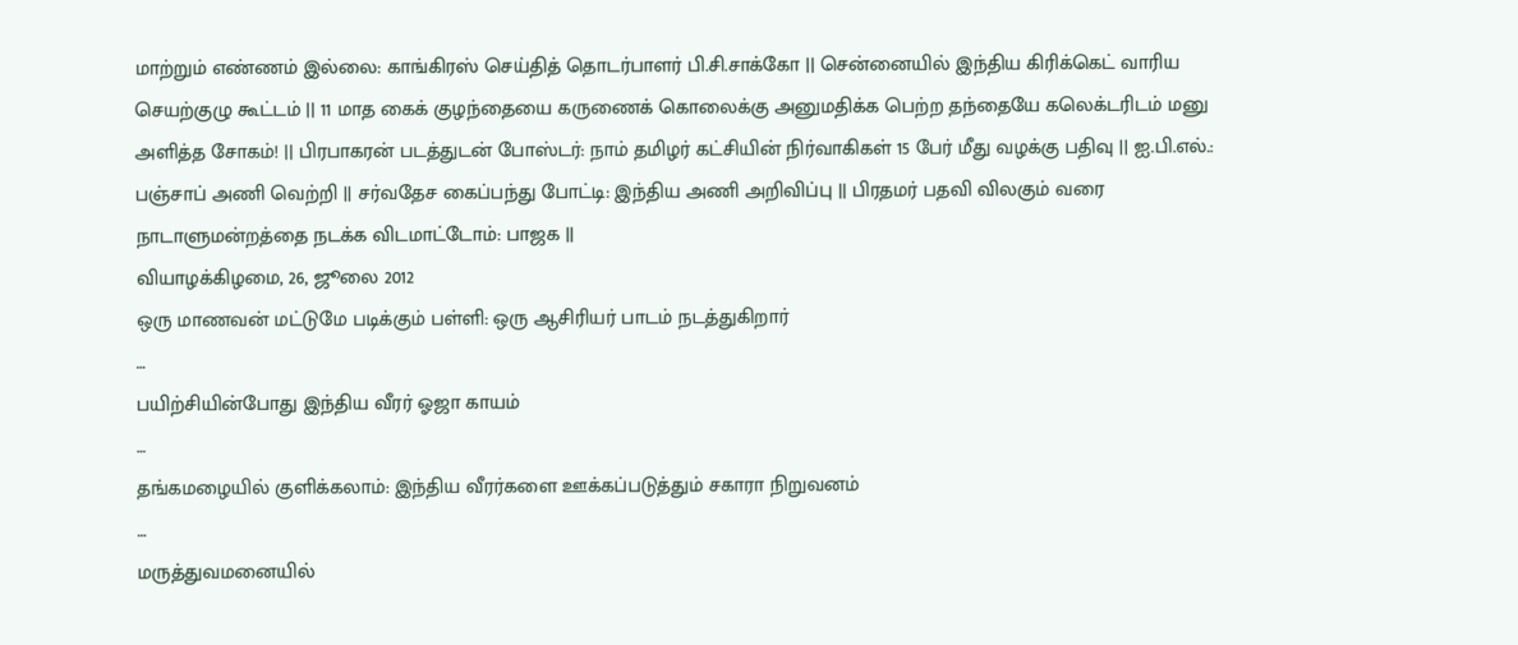மாற்றும் எண்ணம் இல்லை: காங்கிரஸ் செய்தித் தொடர்பாளர் பி.சி.சாக்கோ || சென்னையில் இந்திய கிரிக்கெட் வாரிய செயற்குழு கூட்டம் || 11 மாத கைக் குழந்தையை கருணைக் கொலைக்கு அனுமதிக்க பெற்ற தந்தையே கலெக்டரிடம் மனு அளித்த சோகம்! || பிரபாகரன் படத்துடன் போஸ்டர்: நாம் தமிழர் கட்சியின் நிர்வாகிகள் 15 பேர் மீது வழக்கு பதிவு || ஐ.பி.எல்.: பஞ்சாப் அணி வெற்றி || சர்வதேச கைப்பந்து போட்டி: இந்திய அணி அறிவிப்பு || பிரதமர் பதவி விலகும் வரை நாடாளுமன்றத்தை நடக்க விடமாட்டோம்: பாஜக ||
வியாழக்கிழமை, 26, ஜூலை 2012
ஒரு மாணவன் மட்டுமே படிக்கும் பள்ளி: ஒரு ஆசிரியர் பாடம் நடத்துகிறார்
...
பயிற்சியின்போது இந்திய வீரர் ஓஜா காயம்
...
தங்கமழையில் குளிக்கலாம்: இந்திய வீரர்களை ஊக்கப்படுத்தும் சகாரா நிறுவனம்
...
மருத்துவமனையில்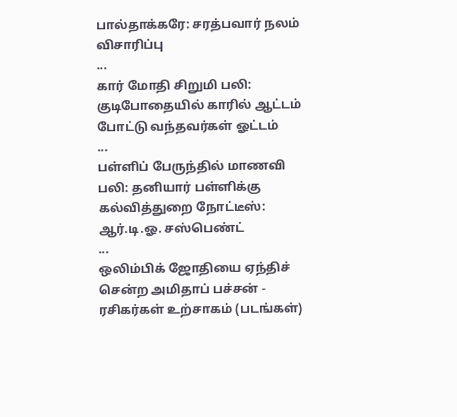பால்தாக்கரே: சரத்பவார் நலம் விசாரிப்பு
...
கார் மோதி சிறுமி பலி: குடிபோதையில் காரில் ஆட்டம் போட்டு வந்தவர்கள் ஓட்டம்
...
பள்ளிப் பேருந்தில் மாணவி பலி: தனியார் பள்ளிக்கு கல்வித்துறை நோட்டீஸ்: ஆர்.டி.ஓ. சஸ்பெண்ட்
...
ஒலிம்பிக் ஜோதியை ஏந்திச் சென்ற அமிதாப் பச்சன் - ரசிகர்கள் உற்சாகம் (படங்கள்)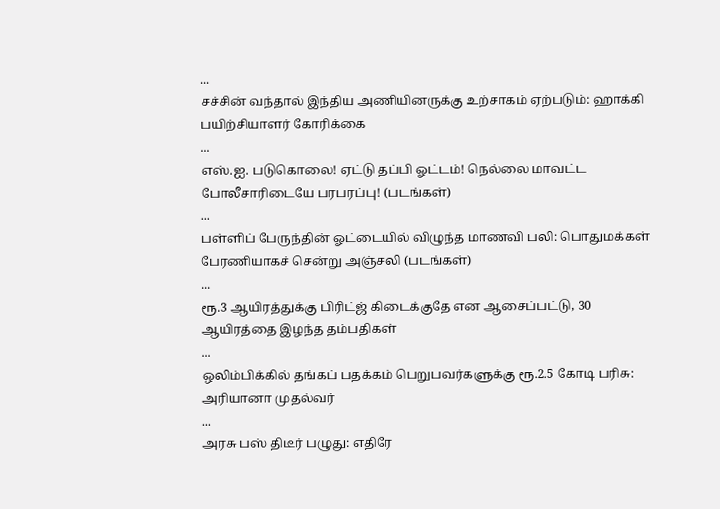...
சச்சின் வந்தால் இந்திய அணியினருக்கு உற்சாகம் ஏற்படும்: ஹாக்கி பயிற்சியாளர் கோரிக்கை
...
எஸ்.ஐ. படுகொலை! ஏட்டு தப்பி ஓட்டம்! நெல்லை மாவட்ட போலீசாரிடையே பரபரப்பு! (படங்கள்)
...
பள்ளிப் பேருந்தின் ஓட்டையில் விழுந்த மாணவி பலி: பொதுமக்கள் பேரணியாகச் சென்று அஞ்சலி (படங்கள்)
...
ரூ.3 ஆயிரத்துக்கு பிரிட்ஜ் கிடைக்குதே என ஆசைப்பட்டு, 30 ஆயிரத்தை இழந்த தம்பதிகள்
...
ஒலிம்பிக்கில் தங்கப் பதக்கம் பெறுபவர்களுக்கு ரூ.2.5 கோடி பரிசு: அரியானா முதல்வர்
...
அரசு பஸ் திடீர் பழுது: எதிரே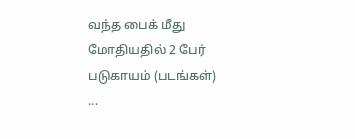வந்த பைக் மீது மோதியதில் 2 பேர் படுகாயம் (படங்கள்)
...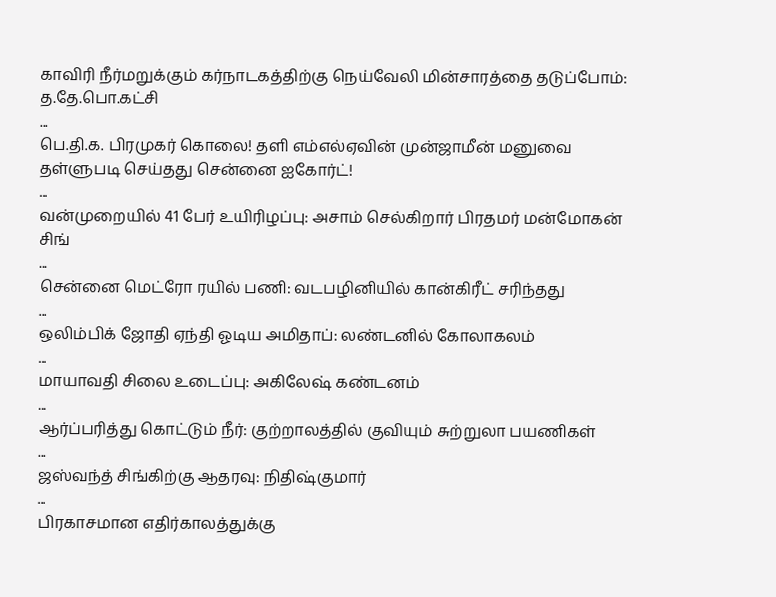காவிரி நீர்மறுக்கும் கர்நாடகத்திற்கு நெய்வேலி மின்சாரத்தை தடுப்போம்: த.தே.பொ.கட்சி
...
பெ.தி.க. பிரமுகர் கொலை! தளி எம்எல்ஏவின் முன்ஜாமீன் மனுவை தள்ளுபடி செய்தது சென்னை ஐகோர்ட்!
...
வன்முறையில் 41 பேர் உயிரிழப்பு: அசாம் செல்கிறார் பிரதமர் மன்மோகன் சிங்
...
சென்னை மெட்ரோ ரயில் பணி: வடபழினியில் கான்கிரீட் சரிந்தது
...
ஒலிம்பிக் ஜோதி ஏந்தி ஓடிய அமிதாப்: லண்டனில் கோலாகலம்
...
மாயாவதி சிலை உடைப்பு: அகிலேஷ் கண்டனம்
...
ஆர்ப்பரித்து கொட்டும் நீர்: குற்றாலத்தில் குவியும் சுற்றுலா பயணிகள்
...
ஜஸ்வந்த் சிங்கிற்கு ஆதரவு: நிதிஷ்குமார்
...
பிரகாசமான எதிர்காலத்துக்கு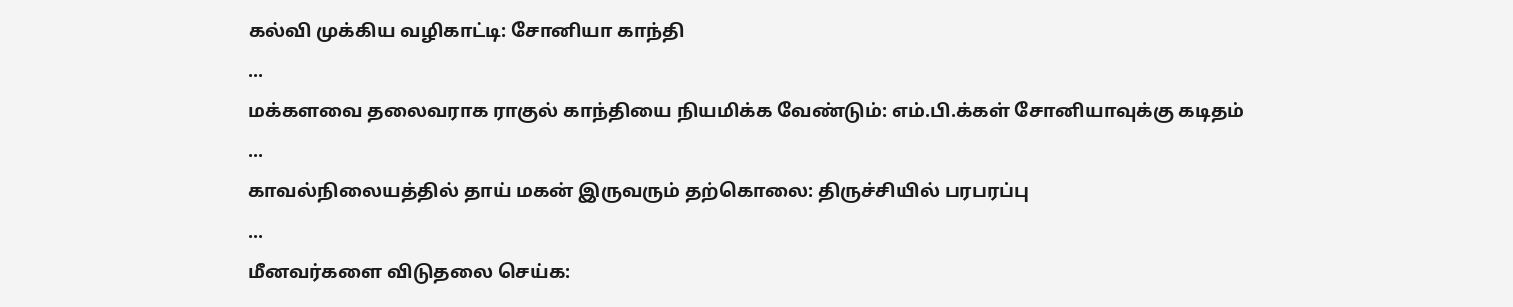கல்வி முக்கிய வழிகாட்டி: சோனியா காந்தி
...
மக்களவை தலைவராக ராகுல் காந்தியை நியமிக்க வேண்டும்: எம்.பி.க்கள் சோனியாவுக்கு கடிதம்
...
காவல்நிலையத்தில் தாய் மகன் இருவரும் தற்கொலை: திருச்சியில் பரபரப்பு
...
மீனவர்களை விடுதலை செய்க: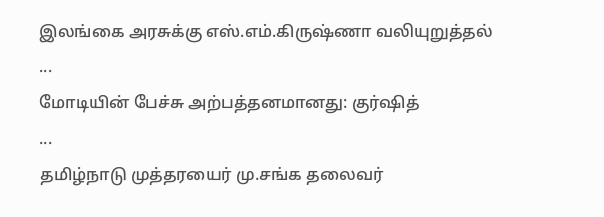இலங்கை அரசுக்கு எஸ்.எம்.கிருஷ்ணா வலியுறுத்தல்
...
மோடியின் பேச்சு அற்பத்தனமானது: குர்ஷித்
...
தமிழ்நாடு முத்தரயைர் மு.சங்க தலைவர்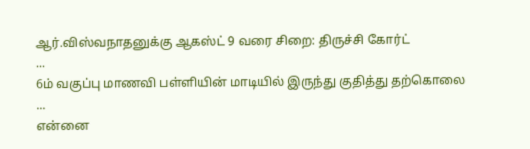ஆர்.விஸ்வநாதனுக்கு ஆகஸ்ட் 9 வரை சிறை: திருச்சி கோர்ட்
...
6ம் வகுப்பு மாணவி பள்ளியின் மாடியில் இருந்து குதித்து தற்கொலை
...
என்னை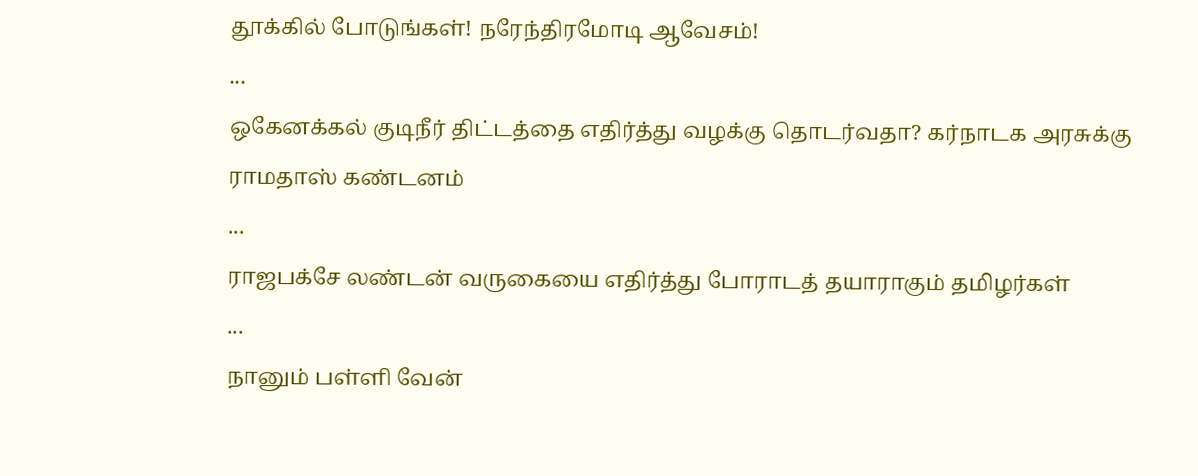தூக்கில் போடுங்கள்! நரேந்திரமோடி ஆவேசம்!
...
ஒகேனக்கல் குடிநீர் திட்டத்தை எதிர்த்து வழக்கு தொடர்வதா? கர்நாடக அரசுக்கு ராமதாஸ் கண்டனம்
...
ராஜபக்சே லண்டன் வருகையை எதிர்த்து போராடத் தயாராகும் தமிழர்கள்
...
நானும் பள்ளி வேன்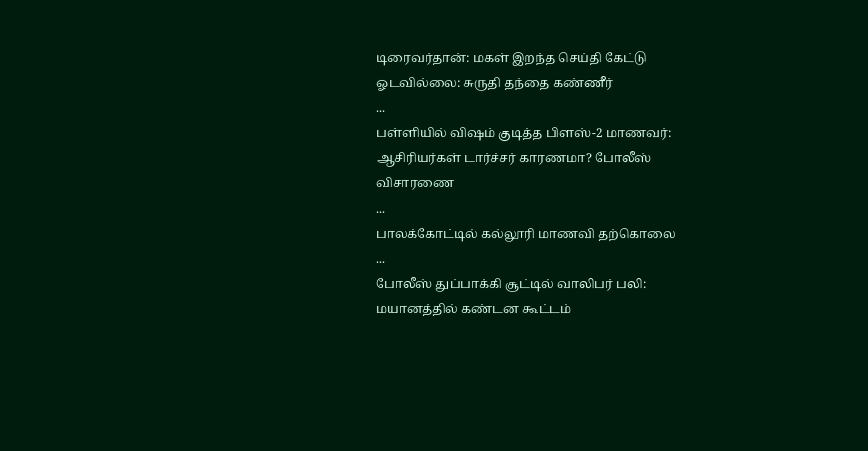டிரைவர்தான்: மகள் இறந்த செய்தி கேட்டு ஓடவில்லை: சுருதி தந்தை கண்ணீர்
...
பள்ளியில் விஷம் குடித்த பிளஸ்-2 மாணவர்: ஆசிரியர்கள் டார்ச்சர் காரணமா? போலீஸ் விசாரணை
...
பாலக்கோட்டில் கல்லூரி மாணவி தற்கொலை
...
போலீஸ் துப்பாக்கி சூட்டில் வாலிபர் பலி: மயானத்தில் கண்டன கூட்டம்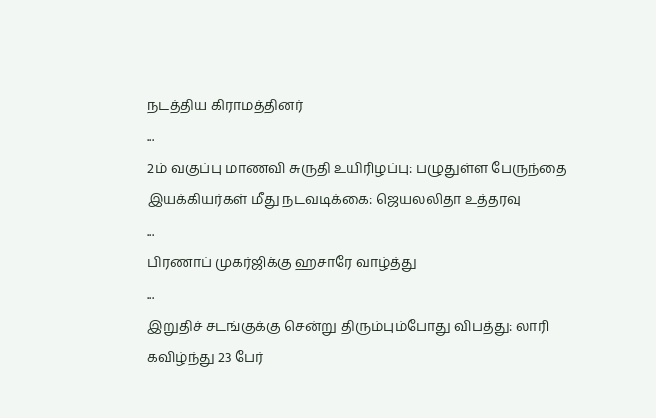நடத்திய கிராமத்தினர்
...
2ம் வகுப்பு மாணவி சுருதி உயிரிழப்பு: பழுதுள்ள பேருந்தை இயக்கியர்கள் மீது நடவடிக்கை: ஜெயலலிதா உத்தரவு
...
பிரணாப் முகர்ஜிக்கு ஹசாரே வாழ்த்து
...
இறுதிச் சடங்குக்கு சென்று திரும்பும்போது விபத்து: லாரி கவிழ்ந்து 23 பேர்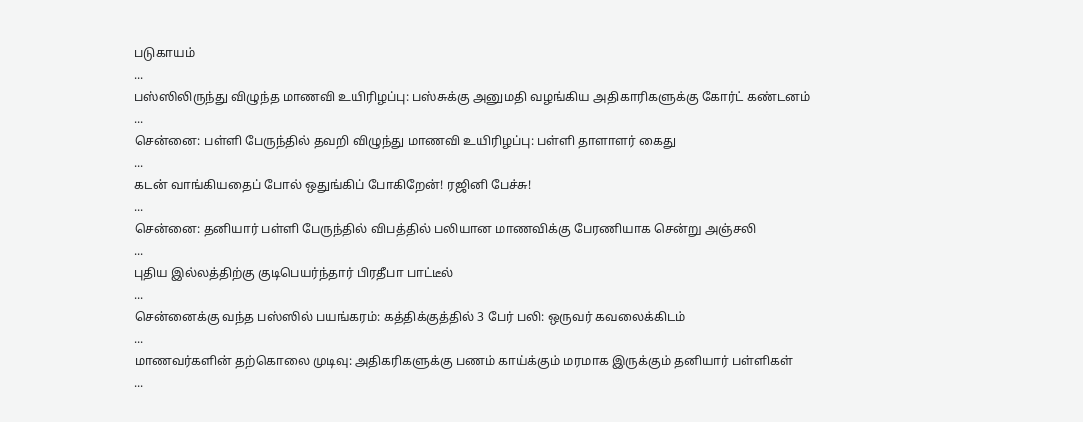படுகாயம்
...
பஸ்ஸிலிருந்து விழுந்த மாணவி உயிரிழப்பு: பஸ்சுக்கு அனுமதி வழங்கிய அதிகாரிகளுக்கு கோர்ட் கண்டனம்
...
சென்னை: பள்ளி பேருந்தில் தவறி விழுந்து மாணவி உயிரிழப்பு: பள்ளி தாளாளர் கைது
...
கடன் வாங்கியதைப் போல் ஒதுங்கிப் போகிறேன்! ரஜினி பேச்சு!
...
சென்னை: தனியார் பள்ளி பேருந்தில் விபத்தில் பலியான மாணவிக்கு பேரணியாக சென்று அஞ்சலி
...
புதிய இல்லத்திற்கு குடிபெயர்ந்தார் பிரதீபா பாட்டீல்
...
சென்னைக்கு வந்த பஸ்ஸில் பயங்கரம்: கத்திக்குத்தில் 3 பேர் பலி: ஒருவர் கவலைக்கிடம்
...
மாணவர்களின் தற்கொலை முடிவு: அதிகரிகளுக்கு பணம் காய்க்கும் மரமாக இருக்கும் தனியார் பள்ளிகள்
...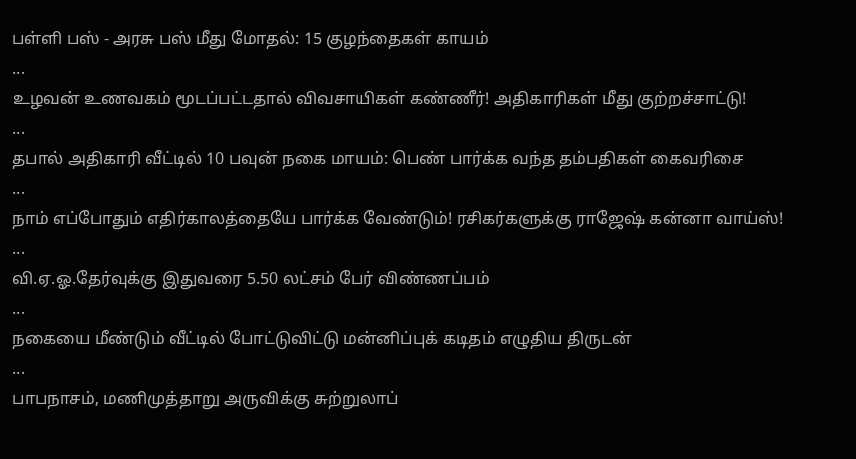பள்ளி பஸ் - அரசு பஸ் மீது மோதல்: 15 குழந்தைகள் காயம்
...
உழவன் உணவகம் மூடப்பட்டதால் விவசாயிகள் கண்ணீர்! அதிகாரிகள் மீது குற்றச்சாட்டு!
...
தபால் அதிகாரி வீட்டில் 10 பவுன் நகை மாயம்: பெண் பார்க்க வந்த தம்பதிகள் கைவரிசை
...
நாம் எப்போதும் எதிர்காலத்தையே பார்க்க வேண்டும்! ரசிகர்களுக்கு ராஜேஷ் கன்னா வாய்ஸ்!
...
வி.ஏ.ஓ.தேர்வுக்கு இதுவரை 5.50 லட்சம் பேர் விண்ணப்பம்
...
நகையை மீண்டும் வீட்டில் போட்டுவிட்டு மன்னிப்புக் கடிதம் எழுதிய திருடன்
...
பாபநாசம், மணிமுத்தாறு அருவிக்கு சுற்றுலாப்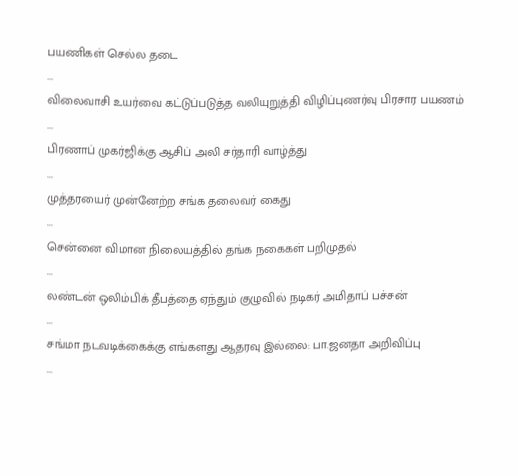பயணிகள் செல்ல தடை
...
விலைவாசி உயர்வை கட்டுப்படுத்த வலியுறுத்தி விழிப்புணர்வு பிரசார பயணம்
...
பிரணாப் முகர்ஜிக்கு ஆசிப் அலி சர்தாரி வாழ்த்து
...
முத்தரயைர் முன்னேற்ற சங்க தலைவர் கைது
...
சென்னை விமான நிலையத்தில் தங்க நகைகள் பறிமுதல்
...
லண்டன் ஒலிம்பிக் தீபத்தை ஏந்தும் குழுவில் நடிகர் அமிதாப் பச்சன்
...
சங்மா நடவடிக்கைக்கு எங்களது ஆதரவு இல்லை: பா.ஜனதா அறிவிப்பு
...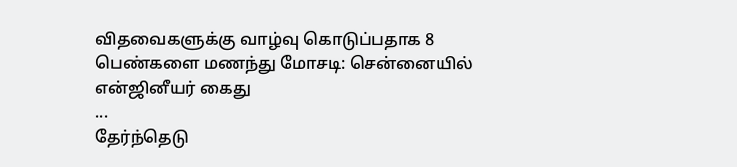விதவைகளுக்கு வாழ்வு கொடுப்பதாக 8 பெண்களை மணந்து மோசடி: சென்னையில் என்ஜினீயர் கைது
...
தேர்ந்தெடு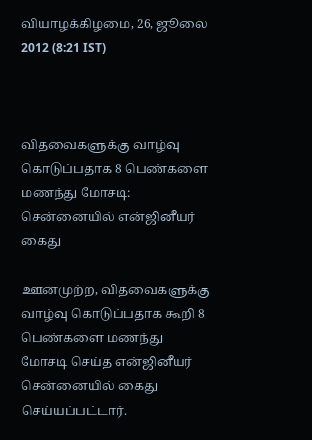வியாழக்கிழமை, 26, ஜூலை 2012 (8:21 IST)



விதவைகளுக்கு வாழ்வு கொடுப்பதாக 8 பெண்களை மணந்து மோசடி: சென்னையில் என்ஜினீயர் கைது

ஊனமுற்ற, விதவைகளுக்கு வாழ்வு கொடுப்பதாக கூறி 8 பெண்களை மணந்து மோசடி செய்த என்ஜினீயர் சென்னையில் கைது செய்யப்பட்டார்.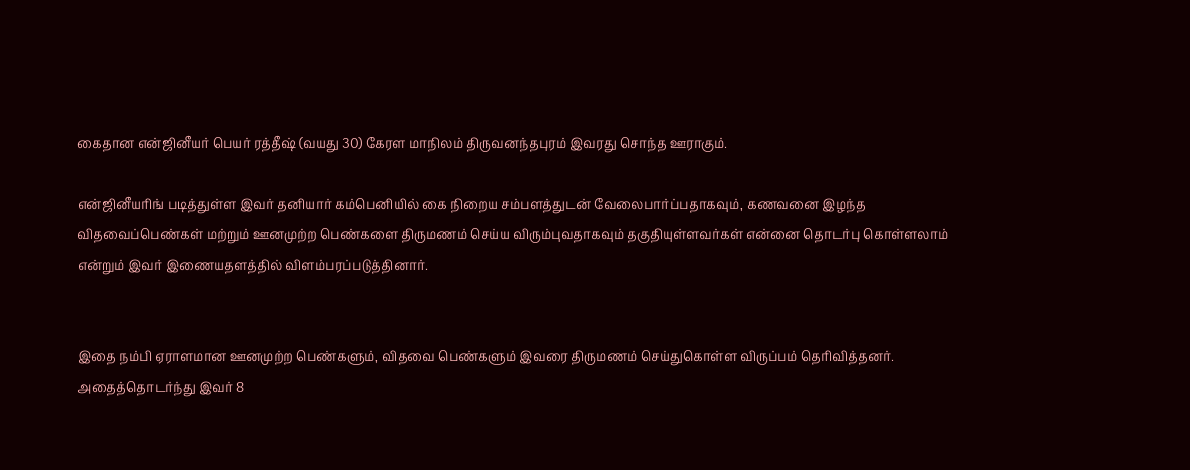கைதான என்ஜினீயர் பெயர் ரத்தீஷ் (வயது 30) கேரள மாநிலம் திருவனந்தபுரம் இவரது சொந்த ஊராகும்.

என்ஜினீயரிங் படித்துள்ள இவர் தனியார் கம்பெனியில் கை நிறைய சம்பளத்துடன் வேலைபார்ப்பதாகவும், கணவனை இழந்த விதவைப்பெண்கள் மற்றும் ஊனமுற்ற பெண்களை திருமணம் செய்ய விரும்புவதாகவும் தகுதியுள்ளவர்கள் என்னை தொடர்பு கொள்ளலாம் என்றும் இவர் இணையதளத்தில் விளம்பரப்படுத்தினார்.


இதை நம்பி ஏராளமான ஊனமுற்ற பெண்களும், விதவை பெண்களும் இவரை திருமணம் செய்துகொள்ள விருப்பம் தெரிவித்தனர். அதைத்தொடர்ந்து இவர் 8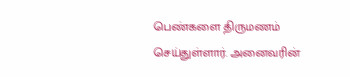பெண்களை திருமணம் செய்துள்ளார். அனைவரின்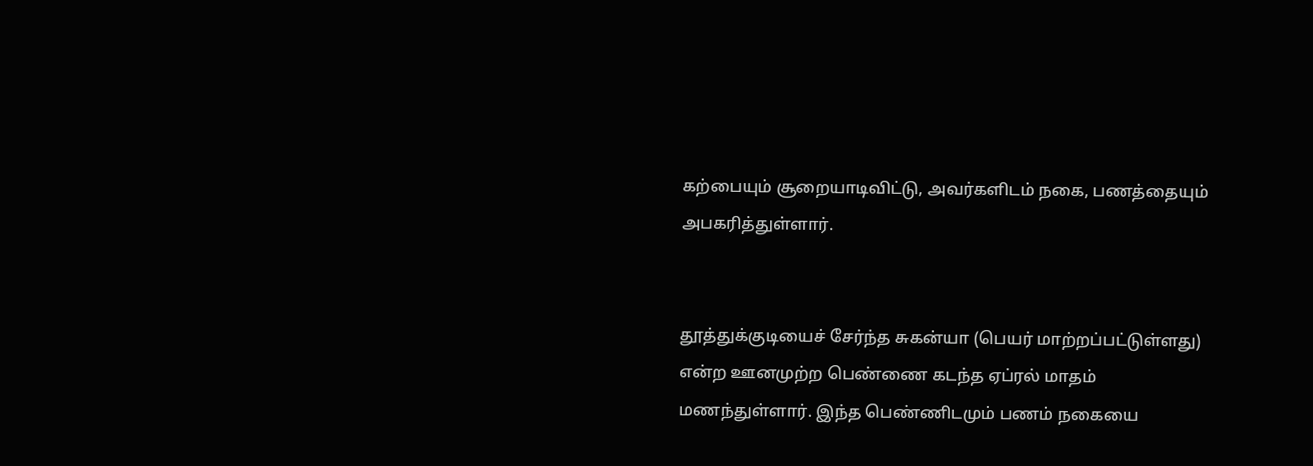கற்பையும் சூறையாடிவிட்டு, அவர்களிடம் நகை, பணத்தையும் அபகரித்துள்ளார்.


தூத்துக்குடியைச் சேர்ந்த சுகன்யா (பெயர் மாற்றப்பட்டுள்ளது) என்ற ஊனமுற்ற பெண்ணை கடந்த ஏப்ரல் மாதம் மணந்துள்ளார். இந்த பெண்ணிடமும் பணம் நகையை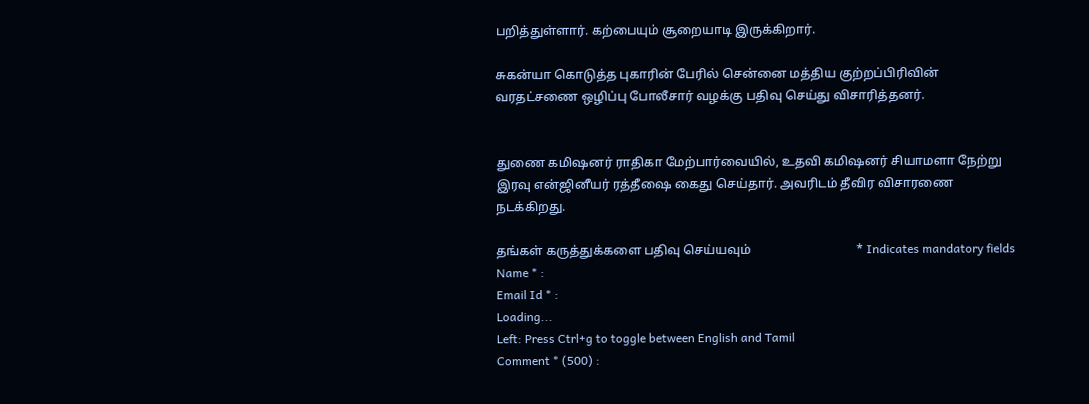பறித்துள்ளார். கற்பையும் சூறையாடி இருக்கிறார்.

சுகன்யா கொடுத்த புகாரின் பேரில் சென்னை மத்திய குற்றப்பிரிவின் வரதட்சணை ஒழிப்பு போலீசார் வழக்கு பதிவு செய்து விசாரித்தனர்.


துணை கமிஷனர் ராதிகா மேற்பார்வையில், உதவி கமிஷனர் சியாமளா நேற்று இரவு என்ஜினீயர் ரத்தீஷை கைது செய்தார். அவரிடம் தீவிர விசாரணை நடக்கிறது.

தங்கள் கருத்துக்களை பதிவு செய்யவும்                                  * Indicates mandatory fields
Name * :
Email Id * :
Loading...
Left: Press Ctrl+g to toggle between English and Tamil
Comment * (500) :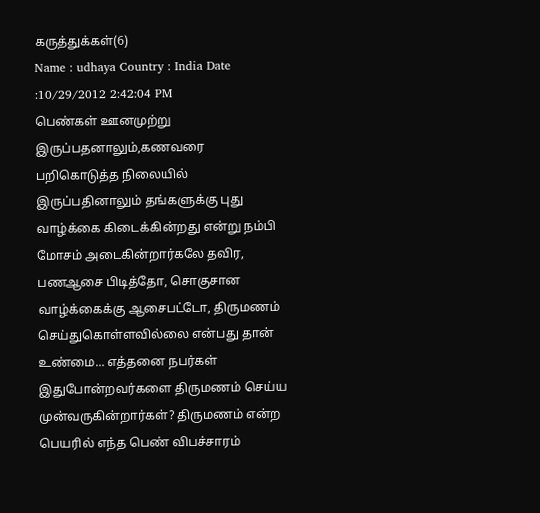கருத்துக்கள்(6)
Name : udhaya Country : India Date :10/29/2012 2:42:04 PM
பெண்கள் ஊனமுற்று இருப்பதனாலும்,கணவரை பறிகொடுத்த நிலையில் இருப்பதினாலும் தங்களுக்கு புது வாழ்க்கை கிடைக்கின்றது என்று நம்பி மோசம் அடைகின்றார்கலே தவிர, பணஆசை பிடித்தோ, சொகுசான வாழ்க்கைக்கு ஆசைபட்டோ, திருமணம் செய்துகொள்ளவில்லை என்பது தான் உண்மை... எத்தனை நபர்கள் இதுபோன்றவர்களை திருமணம் செய்ய முன்வருகின்றார்கள்? திருமணம் என்ற பெயரில் எந்த பெண் விபச்சாரம்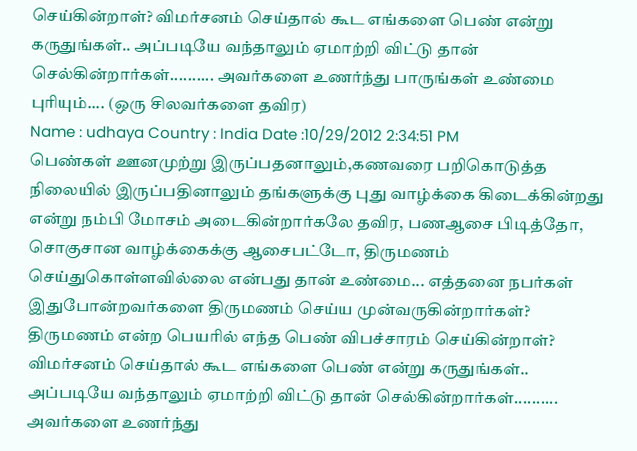செய்கின்றாள்? விமர்சனம் செய்தால் கூட எங்களை பெண் என்று கருதுங்கள்.. அப்படியே வந்தாலும் ஏமாற்றி விட்டு தான் செல்கின்றார்கள்.......... அவர்களை உணர்ந்து பாருங்கள் உண்மை புரியும்.... (ஒரு சிலவர்களை தவிர)
Name : udhaya Country : India Date :10/29/2012 2:34:51 PM
பெண்கள் ஊனமுற்று இருப்பதனாலும்,கணவரை பறிகொடுத்த நிலையில் இருப்பதினாலும் தங்களுக்கு புது வாழ்க்கை கிடைக்கின்றது என்று நம்பி மோசம் அடைகின்றார்கலே தவிர, பணஆசை பிடித்தோ, சொகுசான வாழ்க்கைக்கு ஆசைபட்டோ, திருமணம் செய்துகொள்ளவில்லை என்பது தான் உண்மை... எத்தனை நபர்கள் இதுபோன்றவர்களை திருமணம் செய்ய முன்வருகின்றார்கள்? திருமணம் என்ற பெயரில் எந்த பெண் விபச்சாரம் செய்கின்றாள்? விமர்சனம் செய்தால் கூட எங்களை பெண் என்று கருதுங்கள்.. அப்படியே வந்தாலும் ஏமாற்றி விட்டு தான் செல்கின்றார்கள்.......... அவர்களை உணர்ந்து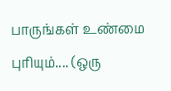பாருங்கள் உண்மை புரியும்.... (ஒரு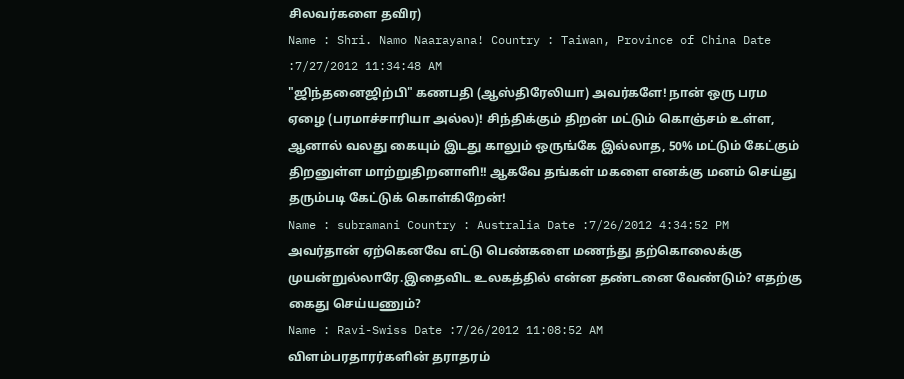சிலவர்களை தவிர)
Name : Shri. Namo Naarayana! Country : Taiwan, Province of China Date :7/27/2012 11:34:48 AM
"ஜிந்தனைஜிற்பி" கணபதி (ஆஸ்திரேலியா) அவர்களே! நான் ஒரு பரம ஏழை (பரமாச்சாரியா அல்ல)! சிந்திக்கும் திறன் மட்டும் கொஞ்சம் உள்ள, ஆனால் வலது கையும் இடது காலும் ஒருங்கே இல்லாத, 50% மட்டும் கேட்கும் திறனுள்ள மாற்றுதிறனாளி!! ஆகவே தங்கள் மகளை எனக்கு மனம் செய்து தரும்படி கேட்டுக் கொள்கிறேன்!
Name : subramani Country : Australia Date :7/26/2012 4:34:52 PM
அவர்தான் ஏற்கெனவே எட்டு பெண்களை மணந்து தற்கொலைக்கு முயன்றுல்லாரே.இதைவிட உலகத்தில் என்ன தண்டனை வேண்டும்? எதற்கு கைது செய்யணும்?
Name : Ravi-Swiss Date :7/26/2012 11:08:52 AM
விளம்பரதாரர்களின் தராதரம்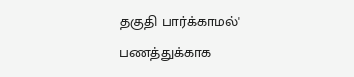தகுதி பார்க்காமல்' பணத்துக்காக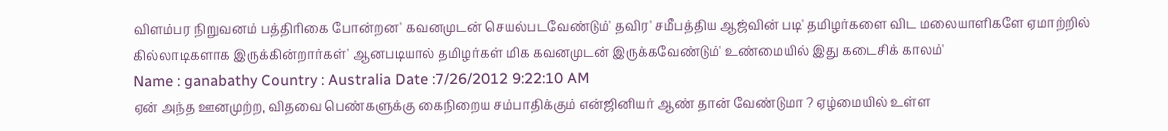விளம்பர நிறுவனம் பத்திரிகை போன்றன' கவனமுடன் செயல்படவேண்டும்' தவிர' சமீபத்திய ஆஜ்வின் படி' தமிழர்களை விட மலையாளிகளே ஏமாற்றில் கில்லாடிகளாக இருக்கின்றார்கள்' ஆனபடியால் தமிழர்கள் மிக கவனமுடன் இருக்கவேண்டும்' உண்மையில் இது கடைசிக் காலம்'
Name : ganabathy Country : Australia Date :7/26/2012 9:22:10 AM
ஏன் அந்த ஊனமுற்ற, விதவை பெண்களுக்கு கைநிறைய சம்பாதிக்கும் என்ஜினியர் ஆண் தான் வேண்டுமா ? ஏழ்மையில் உள்ள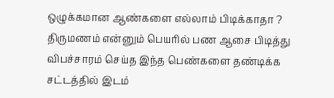ஒழுக்கமான ஆண்களை எல்லாம் பிடிக்காதா ? திருமணம் என்னும் பெயரில் பண ஆசை பிடித்து விபச்சாரம் செய்த இந்த பெண்களை தண்டிக்க சட்டத்தில் இடம்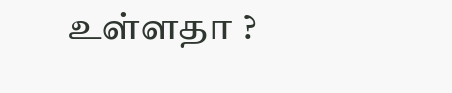உள்ளதா ?